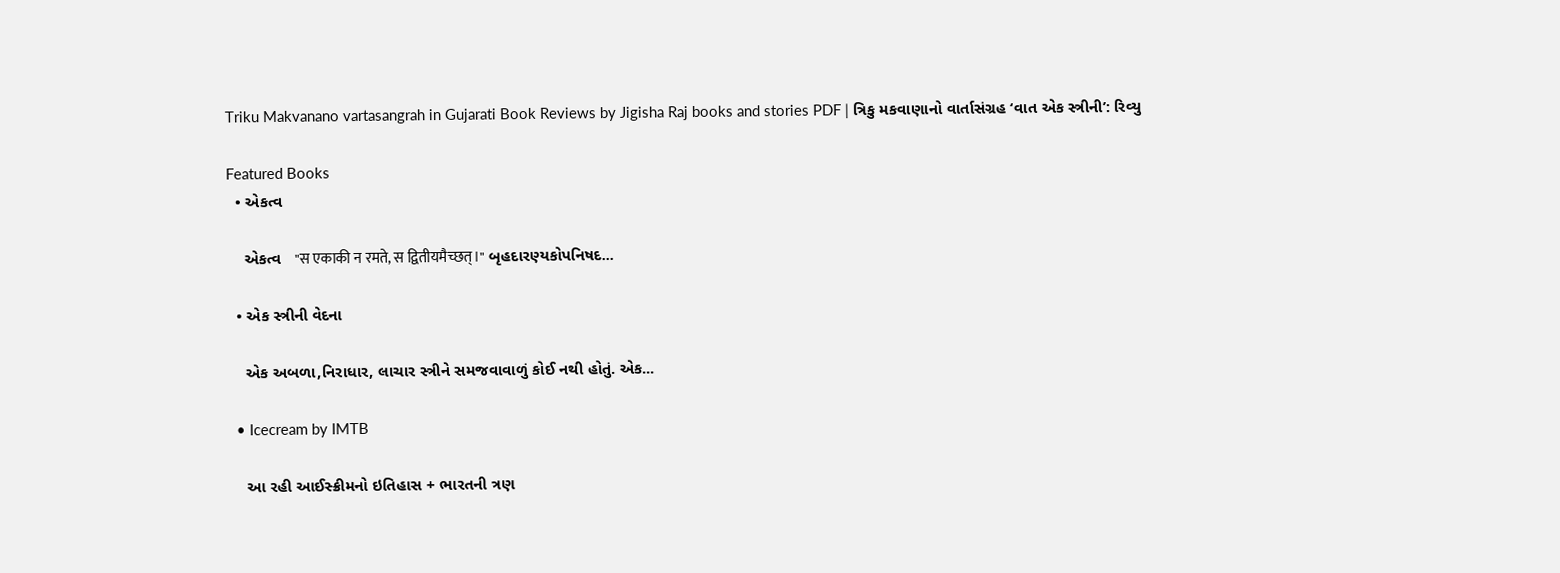Triku Makvanano vartasangrah in Gujarati Book Reviews by Jigisha Raj books and stories PDF | ત્રિકુ મકવાણાનો વાર્તાસંગ્રહ ‘વાત એક સ્ત્રીની’: રિવ્યુ

Featured Books
  • એકત્વ

    એકત્વ   "स एकाकी न रमते, स द्वितीयमैच्छत्।" બૃહદારણ્યકોપનિષદ...

  • એક સ્ત્રીની વેદના

    એક અબળા,નિરાધાર, લાચાર સ્ત્રીને સમજવાવાળું કોઈ નથી હોતું. એક...

  • Icecream by IMTB

    આ રહી આઈસ્ક્રીમનો ઇતિહાસ + ભારતની ત્રણ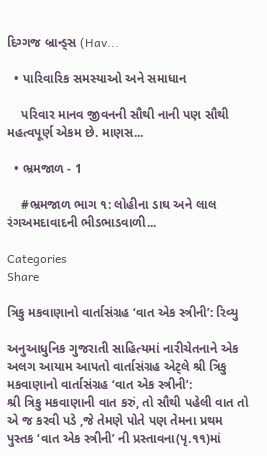દિગ્ગજ બ્રાન્ડ્સ (Hav...

  • પારિવારિક સમસ્યાઓ અને સમાધાન

    પરિવાર માનવ જીવનની સૌથી નાની પણ સૌથી મહત્વપૂર્ણ એકમ છે. માણસ...

  • ભ્રમજાળ - 1

    #ભ્રમજાળ ભાગ ૧: લોહીના ડાઘ અને લાલ રંગઅમદાવાદની ભીડભાડવાળી...

Categories
Share

ત્રિકુ મકવાણાનો વાર્તાસંગ્રહ ‘વાત એક સ્ત્રીની’: રિવ્યુ

અનુઆધુનિક ગુજરાતી સાહિત્યમાં નારીચેતનાને એક અલગ આયામ આપતો વાર્તાસંગ્રહ એટ્લે શ્રી ત્રિકુ મકવાણાનો વાર્તાસંગ્રહ ‘વાત એક સ્ત્રીની’:
શ્રી ત્રિકુ મકવાણાની વાત કરું, તો સૌથી પહેલી વાત તો એ જ કરવી પડે ,જે તેમણે પોતે પણ તેમના પ્રથમ પુસ્તક ‘વાત એક સ્ત્રીની’ ની પ્રસ્તાવના(પૃ.૧૧)માં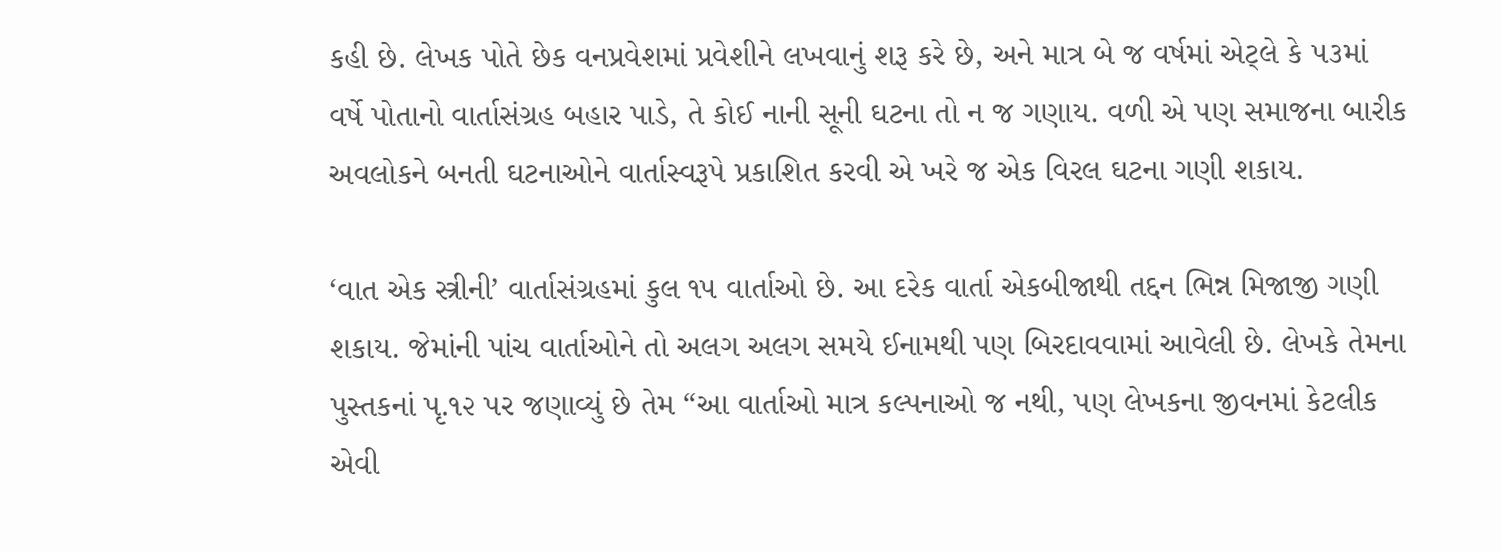કહી છે. લેખક પોતે છેક વનપ્રવેશમાં પ્રવેશીને લખવાનું શરૂ કરે છે, અને માત્ર બે જ વર્ષમાં એટ્લે કે ૫૩માં વર્ષે પોતાનો વાર્તાસંગ્રહ બહાર પાડે, તે કોઈ નાની સૂની ઘટના તો ન જ ગણાય. વળી એ પણ સમાજના બારીક અવલોકને બનતી ઘટનાઓને વાર્તાસ્વરૂપે પ્રકાશિત કરવી એ ખરે જ એક વિરલ ઘટના ગણી શકાય.

‘વાત એક સ્ત્રીની’ વાર્તાસંગ્રહમાં કુલ ૧૫ વાર્તાઓ છે. આ દરેક વાર્તા એકબીજાથી તદ્દન ભિન્ન મિજાજી ગણી શકાય. જેમાંની પાંચ વાર્તાઓને તો અલગ અલગ સમયે ઈનામથી પણ બિરદાવવામાં આવેલી છે. લેખકે તેમના પુસ્તકનાં પૃ.૧૨ પર જણાવ્યું છે તેમ “આ વાર્તાઓ માત્ર કલ્પનાઓ જ નથી, પણ લેખકના જીવનમાં કેટલીક એવી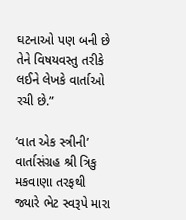ઘટનાઓ પણ બની છે તેને વિષયવસ્તુ તરીકે લઈને લેખકે વાર્તાઓ રચી છે.”

‘વાત એક સ્ત્રીની’ વાર્તાસંગ્રહ શ્રી ત્રિકુ મકવાણા તરફથી જ્યારે ભેટ સ્વરૂપે મારા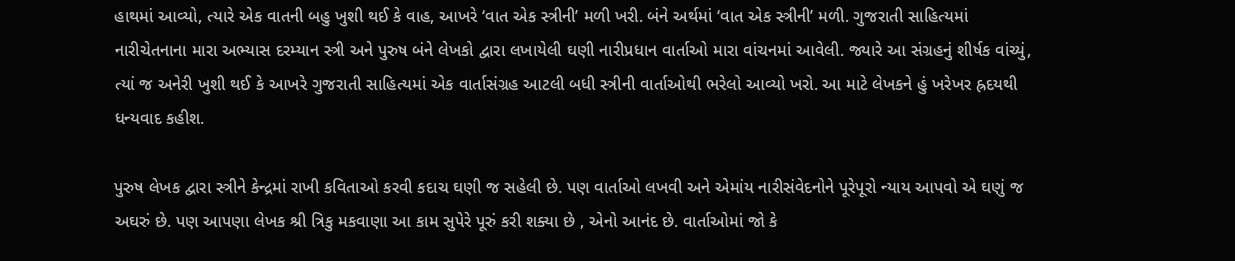હાથમાં આવ્યો, ત્યારે એક વાતની બહુ ખુશી થઈ કે વાહ, આખરે ‘વાત એક સ્ત્રીની’ મળી ખરી. બંને અર્થમાં ‘વાત એક સ્ત્રીની’ મળી. ગુજરાતી સાહિત્યમાં નારીચેતનાના મારા અભ્યાસ દરમ્યાન સ્ત્રી અને પુરુષ બંને લેખકો દ્વારા લખાયેલી ઘણી નારીપ્રધાન વાર્તાઓ મારા વાંચનમાં આવેલી. જ્યારે આ સંગ્રહનું શીર્ષક વાંચ્યું, ત્યાં જ અનેરી ખુશી થઈ કે આખરે ગુજરાતી સાહિત્યમાં એક વાર્તાસંગ્રહ આટલી બધી સ્ત્રીની વાર્તાઓથી ભરેલો આવ્યો ખરો. આ માટે લેખકને હું ખરેખર હ્રદયથી ધન્યવાદ કહીશ.

પુરુષ લેખક દ્વારા સ્ત્રીને કેન્દ્રમાં રાખી કવિતાઓ કરવી કદાચ ઘણી જ સહેલી છે. પણ વાર્તાઓ લખવી અને એમાંય નારીસંવેદનોને પૂરેપૂરો ન્યાય આપવો એ ઘણું જ અઘરું છે. પણ આપણા લેખક શ્રી ત્રિકુ મકવાણા આ કામ સુપેરે પૂરું કરી શક્યા છે , એનો આનંદ છે. વાર્તાઓમાં જો કે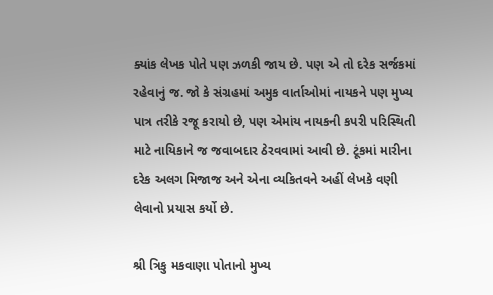ક્યાંક લેખક પોતે પણ ઝળકી જાય છે. પણ એ તો દરેક સર્જકમાં રહેવાનું જ. જો કે સંગ્રહમાં અમુક વાર્તાઓમાં નાયકને પણ મુખ્ય પાત્ર તરીકે રજૂ કરાયો છે, પણ એમાંય નાયકની કપરી પરિસ્થિતી માટે નાયિકાને જ જવાબદાર ઠેરવવામાં આવી છે. ટૂંકમાં મારીના દરેક અલગ મિજાજ અને એના વ્યકિતવને અહીં લેખકે વણી લેવાનો પ્રયાસ કર્યો છે.

શ્રી ત્રિકુ મકવાણા પોતાનો મુખ્ય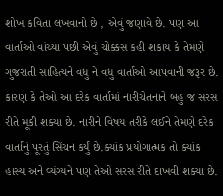શોખ કવિતા લખવાનો છે , એવું જણાવે છે. પણ આ વાર્તાઓ વાંચ્યા પછી એવું ચોક્કસ કહી શકાય કે તેમણે ગુજરાતી સાહિત્યને વધુ ને વધુ વાર્તાઓ આપવાની જરૂર છે. કારણ કે તેઓ આ દરેક વાર્તામાં નારીચેતનાને બહુ જ સરસ રીતે મૂકી શક્યા છે. નારીને વિષય તરીકે લઈને તેમણે દરેક વાર્તાનું પૂરતું સિંચન કર્યું છે.ક્યાંક પ્રયોગાત્મક તો ક્યાંક હાસ્ય અને વ્યંગ્યને પણ તેઓ સરસ રીતે દાખવી શક્યા છે.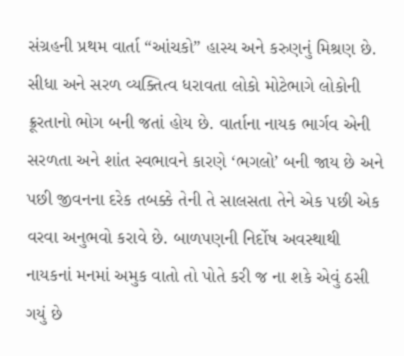સંગ્રહની પ્રથમ વાર્તા “આંચકો” હાસ્ય અને કરુણનું મિશ્રણ છે. સીધા અને સરળ વ્યક્તિત્વ ધરાવતા લોકો મોટેભાગે લોકોની ક્રૂરતાનો ભોગ બની જતાં હોય છે. વાર્તાના નાયક ભાર્ગવ એની સરળતા અને શાંત સ્વભાવને કારણે ‘ભગલો’ બની જાય છે અને પછી જીવનના દરેક તબક્કે તેની તે સાલસતા તેને એક પછી એક વરવા અનુભવો કરાવે છે. બાળપણની નિર્દોષ અવસ્થાથી નાયકનાં મનમાં અમુક વાતો તો પોતે કરી જ ના શકે એવું ઠસી ગયું છે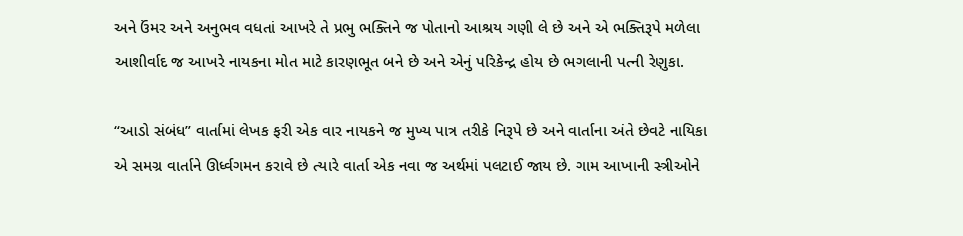અને ઉંમર અને અનુભવ વધતાં આખરે તે પ્રભુ ભક્તિને જ પોતાનો આશ્રય ગણી લે છે અને એ ભક્તિરૂપે મળેલા આશીર્વાદ જ આખરે નાયકના મોત માટે કારણભૂત બને છે અને એનું પરિકેન્દ્ર હોય છે ભગલાની પત્ની રેણુકા.

“આડો સંબંધ” વાર્તામાં લેખક ફરી એક વાર નાયકને જ મુખ્ય પાત્ર તરીકે નિરૂપે છે અને વાર્તાના અંતે છેવટે નાયિકા એ સમગ્ર વાર્તાને ઊર્ધ્વગમન કરાવે છે ત્યારે વાર્તા એક નવા જ અર્થમાં પલટાઈ જાય છે. ગામ આખાની સ્ત્રીઓને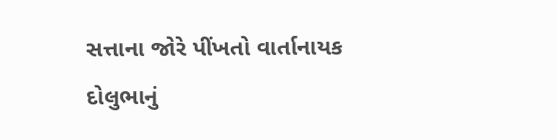સત્તાના જોરે પીંખતો વાર્તાનાયક દોલુભાનું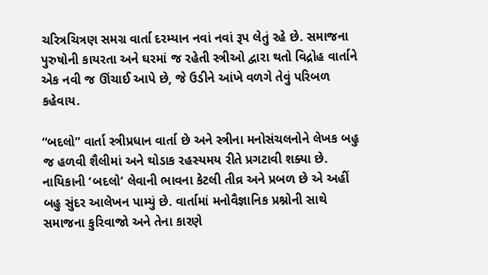ચરિત્રચિત્રણ સમગ્ર વાર્તા દરમ્યાન નવાં નવાં રૂપ લેતું રહે છે. સમાજના પુરુષોની કાયરતા અને ઘરમાં જ રહેતી સ્ત્રીઓ દ્વારા થતો વિદ્રોહ વાર્તાને એક નવી જ ઊંચાઈ આપે છે, જે ઉડીને આંખે વળગે તેવું પરિબળ કહેવાય.

“બદલો” વાર્તા સ્ત્રીપ્રધાન વાર્તા છે અને સ્ત્રીના મનોસંચલનોને લેખક બહુ જ હળવી શૈલીમાં અને થોડાક રહસ્યમય રીતે પ્રગટાવી શક્યા છે. નાયિકાની ‘બદલો’ લેવાની ભાવના કેટલી તીવ્ર અને પ્રબળ છે એ અહીં બહુ સુંદર આલેખન પામ્યું છે. વાર્તામાં મનોવૈજ્ઞાનિક પ્રશ્નોની સાથે સમાજના કુરિવાજો અને તેના કારણે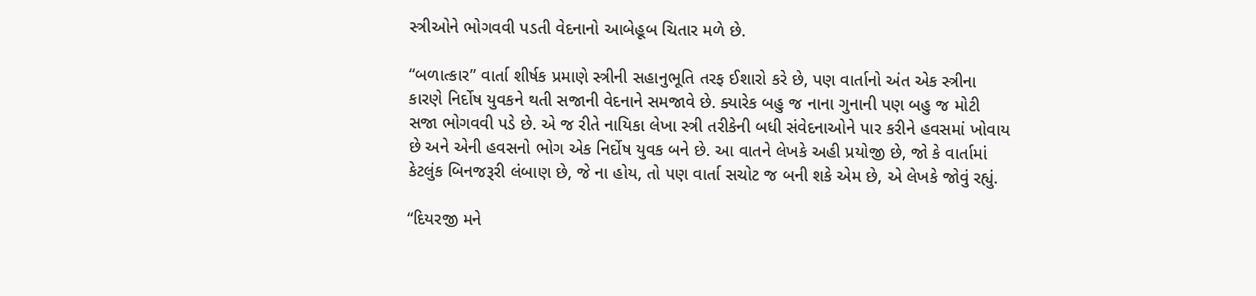સ્ત્રીઓને ભોગવવી પડતી વેદનાનો આબેહૂબ ચિતાર મળે છે.

“બળાત્કાર” વાર્તા શીર્ષક પ્રમાણે સ્ત્રીની સહાનુભૂતિ તરફ ઈશારો કરે છે, પણ વાર્તાનો અંત એક સ્ત્રીના કારણે નિર્દોષ યુવકને થતી સજાની વેદનાને સમજાવે છે. ક્યારેક બહુ જ નાના ગુનાની પણ બહુ જ મોટી સજા ભોગવવી પડે છે. એ જ રીતે નાયિકા લેખા સ્ત્રી તરીકેની બધી સંવેદનાઓને પાર કરીને હવસમાં ખોવાય છે અને એની હવસનો ભોગ એક નિર્દોષ યુવક બને છે. આ વાતને લેખકે અહી પ્રયોજી છે, જો કે વાર્તામાં કેટલુંક બિનજરૂરી લંબાણ છે, જે ના હોય, તો પણ વાર્તા સચોટ જ બની શકે એમ છે, એ લેખકે જોવું રહ્યું.

“દિયરજી મને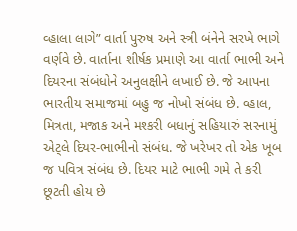વ્હાલા લાગે” વાર્તા પુરુષ અને સ્ત્રી બંનેને સરખે ભાગે વર્ણવે છે. વાર્તાના શીર્ષક પ્રમાણે આ વાર્તા ભાભી અને દિયરના સંબંધોને અનુલક્ષીને લખાઈ છે. જે આપના ભારતીય સમાજમાં બહુ જ નોખો સંબંધ છે. વ્હાલ, મિત્રતા, મજાક અને મશ્કરી બધાનું સહિયારું સરનામું એટ્લે દિયર-ભાભીનો સંબંધ. જે ખરેખર તો એક ખૂબ જ પવિત્ર સંબંધ છે. દિયર માટે ભાભી ગમે તે કરી છૂટતી હોય છે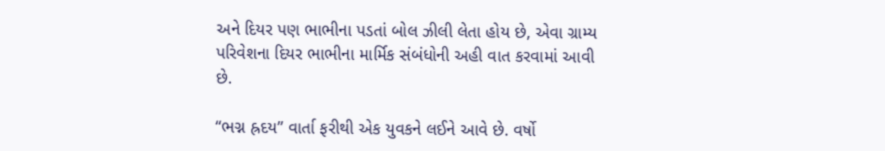અને દિયર પણ ભાભીના પડતાં બોલ ઝીલી લેતા હોય છે, એવા ગ્રામ્ય પરિવેશના દિયર ભાભીના માર્મિક સંબંધોની અહી વાત કરવામાં આવી છે.

“ભગ્ન હ્રદય” વાર્તા ફરીથી એક યુવકને લઈને આવે છે. વર્ષો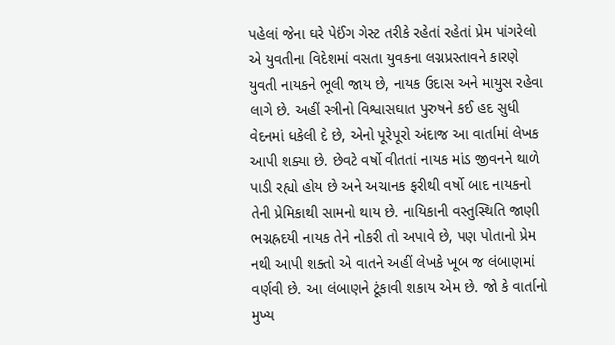પહેલાં જેના ઘરે પેઈંગ ગેસ્ટ તરીકે રહેતાં રહેતાં પ્રેમ પાંગરેલો એ યુવતીના વિદેશમાં વસતા યુવકના લગ્નપ્રસ્તાવને કારણે યુવતી નાયકને ભૂલી જાય છે, નાયક ઉદાસ અને માયુસ રહેવા લાગે છે. અહીં સ્ત્રીનો વિશ્વાસઘાત પુરુષને કઈ હદ સુધી વેદનમાં ધકેલી દે છે, એનો પૂરેપૂરો અંદાજ આ વાર્તામાં લેખક આપી શક્યા છે. છેવટે વર્ષો વીતતાં નાયક માંડ જીવનને થાળે પાડી રહ્યો હોય છે અને અચાનક ફરીથી વર્ષો બાદ નાયકનો તેની પ્રેમિકાથી સામનો થાય છે. નાયિકાની વસ્તુસ્થિતિ જાણી ભગ્નહ્રદયી નાયક તેને નોકરી તો અપાવે છે, પણ પોતાનો પ્રેમ નથી આપી શક્તો એ વાતને અહીં લેખકે ખૂબ જ લંબાણમાં વર્ણવી છે. આ લંબાણને ટૂંકાવી શકાય એમ છે. જો કે વાર્તાનો મુખ્ય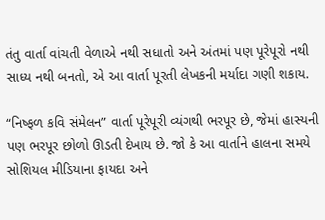તંતુ વાર્તા વાંચતી વેળાએ નથી સધાતો અને અંતમાં પણ પૂરેપૂરો નથી સાધ્ય નથી બનતો, એ આ વાર્તા પૂરતી લેખકની મર્યાદા ગણી શકાય.

“નિષ્ફળ કવિ સંમેલન” વાર્તા પૂરેપૂરી વ્યંગથી ભરપૂર છે, જેમાં હાસ્યની પણ ભરપૂર છોળો ઊડતી દેખાય છે. જો કે આ વાર્તાને હાલના સમયે સોશિયલ મીડિયાના ફાયદા અને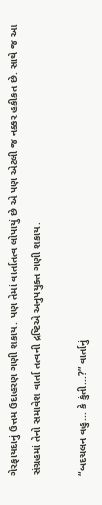ગેરફાયદાનું ઉત્તમ ઉદાહરણ ગણી શકાય. પણ તેમાં વાર્તાતત્વ લોપાયું છે એ પણ એટલી જ નક્કર હકીકત છે. સાથે જ આ સંગ્રહમાં તેનો સમાવેશ વાર્તા તત્વની દ્રષ્ટિએ અનુપયુક્ત ગણી શકાય.

“બદચલન વહુ... કે કુંતી...?” વાર્તાનું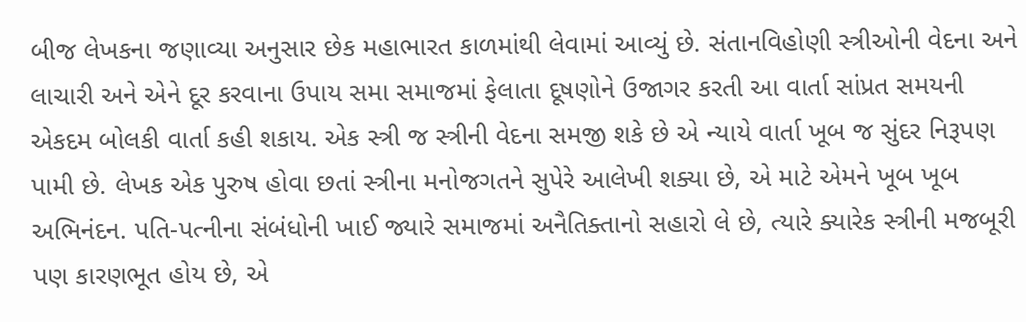બીજ લેખકના જણાવ્યા અનુસાર છેક મહાભારત કાળમાંથી લેવામાં આવ્યું છે. સંતાનવિહોણી સ્ત્રીઓની વેદના અને લાચારી અને એને દૂર કરવાના ઉપાય સમા સમાજમાં ફેલાતા દૂષણોને ઉજાગર કરતી આ વાર્તા સાંપ્રત સમયની એકદમ બોલકી વાર્તા કહી શકાય. એક સ્ત્રી જ સ્ત્રીની વેદના સમજી શકે છે એ ન્યાયે વાર્તા ખૂબ જ સુંદર નિરૂપણ પામી છે. લેખક એક પુરુષ હોવા છતાં સ્ત્રીના મનોજગતને સુપેરે આલેખી શક્યા છે, એ માટે એમને ખૂબ ખૂબ અભિનંદન. પતિ-પત્નીના સંબંધોની ખાઈ જ્યારે સમાજમાં અનૈતિક્તાનો સહારો લે છે, ત્યારે ક્યારેક સ્ત્રીની મજબૂરી પણ કારણભૂત હોય છે, એ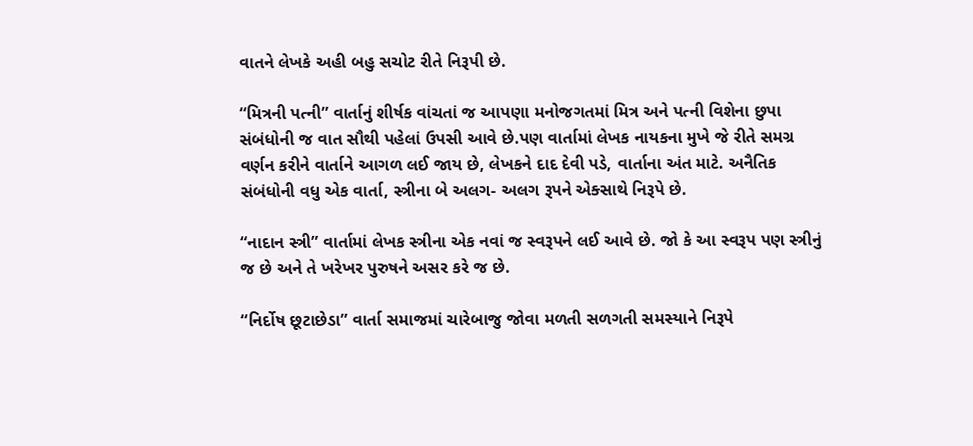વાતને લેખકે અહી બહુ સચોટ રીતે નિરૂપી છે.

“મિત્રની પત્ની” વાર્તાનું શીર્ષક વાંચતાં જ આપણા મનોજગતમાં મિત્ર અને પત્ની વિશેના છુપા સંબંધોની જ વાત સૌથી પહેલાં ઉપસી આવે છે.પણ વાર્તામાં લેખક નાયકના મુખે જે રીતે સમગ્ર વર્ણન કરીને વાર્તાને આગળ લઈ જાય છે, લેખકને દાદ દેવી પડે, વાર્તાના અંત માટે. અનૈતિક સંબંધોની વધુ એક વાર્તા, સ્ત્રીના બે અલગ- અલગ રૂપને એક્સાથે નિરૂપે છે.

“નાદાન સ્ત્રી” વાર્તામાં લેખક સ્ત્રીના એક નવાં જ સ્વરૂપને લઈ આવે છે. જો કે આ સ્વરૂપ પણ સ્ત્રીનું જ છે અને તે ખરેખર પુરુષને અસર કરે જ છે.

“નિર્દોષ છૂટાછેડા” વાર્તા સમાજમાં ચારેબાજુ જોવા મળતી સળગતી સમસ્યાને નિરૂપે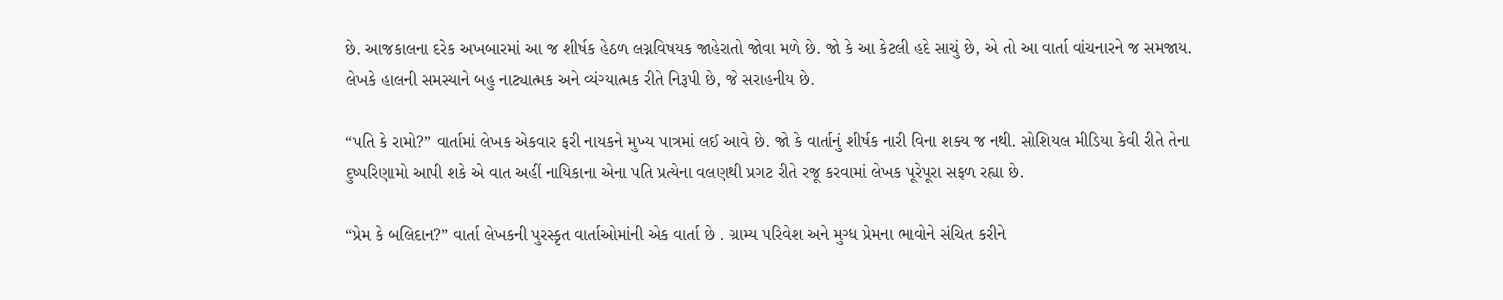છે. આજકાલના દરેક અખબારમાં આ જ શીર્ષક હેઠળ લગ્નવિષયક જાહેરાતો જોવા મળે છે. જો કે આ કેટલી હદે સાચું છે, એ તો આ વાર્તા વાંચનારને જ સમજાય. લેખકે હાલની સમસ્યાને બહુ નાટ્યાત્મક અને વ્યંગ્યાત્મક રીતે નિરૂપી છે, જે સરાહનીય છે.

“પતિ કે રામો?” વાર્તામાં લેખક એકવાર ફરી નાયકને મુખ્ય પાત્રમાં લઈ આવે છે. જો કે વાર્તાનું શીર્ષક નારી વિના શક્ય જ નથી. સોશિયલ મીડિયા કેવી રીતે તેના દુષ્પરિણામો આપી શકે એ વાત અહીં નાયિકાના એના પતિ પ્રત્યેના વલણથી પ્રગટ રીતે રજૂ કરવામાં લેખક પૂરેપૂરા સફળ રહ્યા છે.

“પ્રેમ કે બલિદાન?” વાર્તા લેખકની પુરસ્કૃત વાર્તાઓમાંની એક વાર્તા છે . ગ્રામ્ય પરિવેશ અને મુગ્ધ પ્રેમના ભાવોને સંચિત કરીને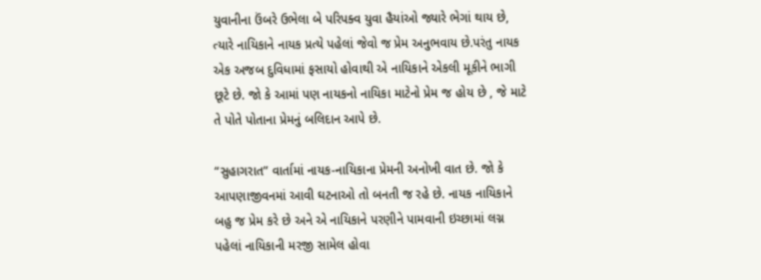યુવાનીના ઉંબરે ઉભેલા બે પરિપક્વ યુવા હૈયાંઓ જ્યારે ભેગાં થાય છે, ત્યારે નાયિકાને નાયક પ્રત્યે પહેલાં જેવો જ પ્રેમ અનુભવાય છે.પરંતુ નાયક એક અજબ દુવિધામાં ફસાયો હોવાથી એ નાયિકાને એકલી મૂકીને ભાગી છૂટે છે. જો કે આમાં પણ નાયકનો નાયિકા માટેનો પ્રેમ જ હોય છે , જે માટે તે પોતે પોતાના પ્રેમનું બલિદાન આપે છે.

“સુહાગરાત” વાર્તામાં નાયક-નાયિકાના પ્રેમની અનોખી વાત છે. જો કે આપણાજીવનમાં આવી ઘટનાઓ તો બનતી જ રહે છે. નાયક નાયિકાને બહુ જ પ્રેમ કરે છે અને એ નાયિકાને પરણીને પામવાની ઇચ્છામાં લગ્ન પહેલાં નાયિકાની મરજી સામેલ હોવા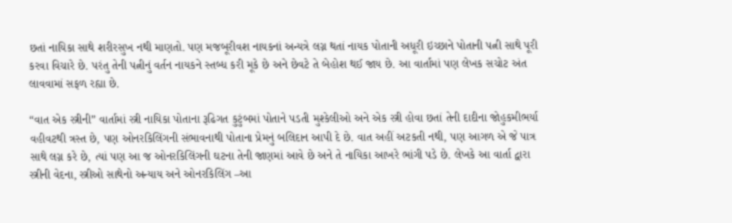છતાં નાયિકા સાથે શરીરસુખ નથી માણતો. પણ મજબૂરીવશ નાયકનાં અન્યત્રે લગ્ન થતાં નાયક પોતાની અધૂરી ઇચ્છાને પોતાની પત્ની સાથે પૂરી કરવા વિચારે છે. પરંતુ તેની પત્નીનું વર્તન નાયકને સ્તબ્ધ કરી મૂકે છે અને છેવટે તે બેહોશ થઈ જાય છે. આ વાર્તામાં પણ લેખક સચોટ અંત લાવવામાં સફળ રહ્યા છે.

“વાત એક સ્ત્રીની” વાર્તામાં સ્ત્રી નાયિકા પોતાના રૂઢિગત કુટુંબમાં પોતાને પડતી મુશ્કેલીઓ અને એક સ્ત્રી હોવા છતાં તેની દાદીના જોહુકમીભર્યા વહીવટથી ત્રસ્ત છે, પણ ઓનરકિલિંગની સંભાવનાથી પોતાના પ્રેમનું બલિદાન આપી દે છે. વાત અહીં અટકતી નથી, પણ આગળ એ જે પાત્ર સાથે લગ્ન કરે છે, ત્યાં પણ આ જ ઓનરકિલિંગની ઘટના તેની જાણમાં આવે છે અને તે નાયિકા આખરે ભાંગી પડે છે. લેખકે આ વાર્તા દ્વારા સ્ત્રીની વેદના, સ્ત્રીઓ સાથેનો અન્યાય અને ઓનરકિલિંગ –આ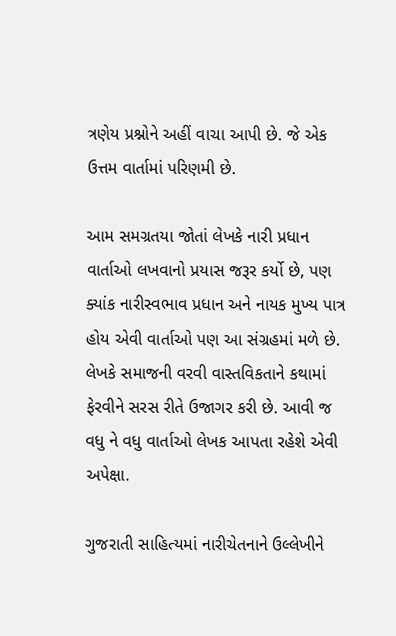ત્રણેય પ્રશ્નોને અહીં વાચા આપી છે. જે એક ઉત્તમ વાર્તામાં પરિણમી છે.

આમ સમગ્રતયા જોતાં લેખકે નારી પ્રધાન વાર્તાઓ લખવાનો પ્રયાસ જરૂર કર્યો છે, પણ ક્યાંક નારીસ્વભાવ પ્રધાન અને નાયક મુખ્ય પાત્ર હોય એવી વાર્તાઓ પણ આ સંગ્રહમાં મળે છે. લેખકે સમાજની વરવી વાસ્તવિકતાને કથામાં ફેરવીને સરસ રીતે ઉજાગર કરી છે. આવી જ વધુ ને વધુ વાર્તાઓ લેખક આપતા રહેશે એવી અપેક્ષા.

ગુજરાતી સાહિત્યમાં નારીચેતનાને ઉલ્લેખીને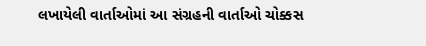લખાયેલી વાર્તાઓમાં આ સંગ્રહની વાર્તાઓ ચોક્કસ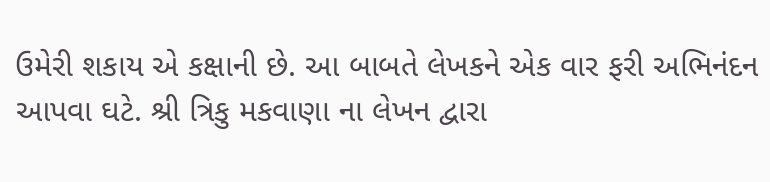ઉમેરી શકાય એ કક્ષાની છે. આ બાબતે લેખકને એક વાર ફરી અભિનંદન આપવા ઘટે. શ્રી ત્રિકુ મકવાણા ના લેખન દ્વારા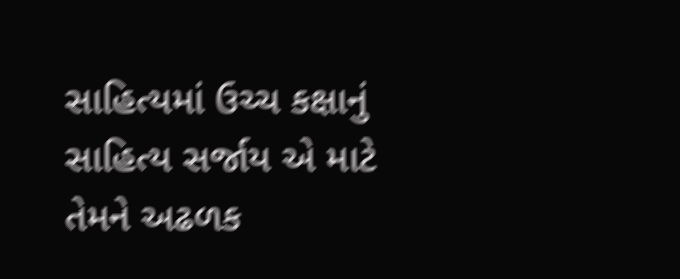સાહિત્યમાં ઉચ્ચ કક્ષાનું સાહિત્ય સર્જાય એ માટે તેમને અઢળક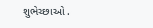શુભેચ્છાઓ .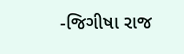-જિગીષા રાજ